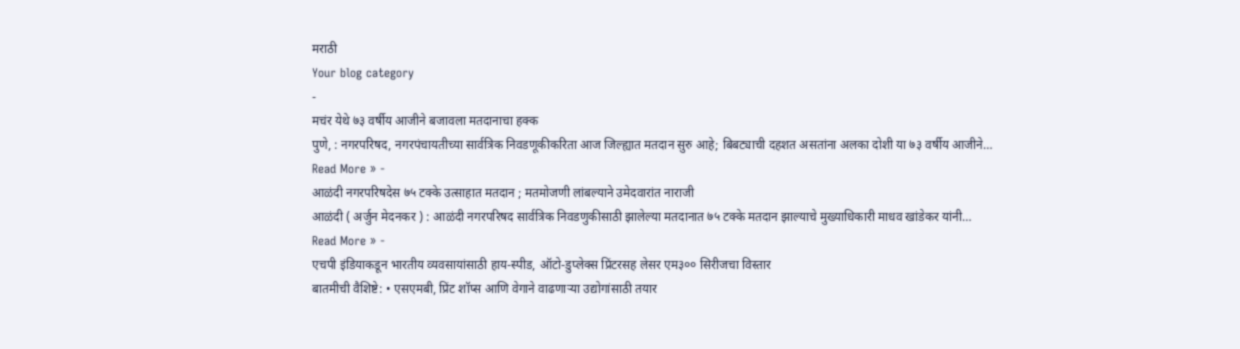मराठी
Your blog category
-
मचंर येथे ७३ वर्षीय आजीने बजावला मतदानाचा हक्क
पुणे, : नगरपरिषद, नगरपंचायतीच्या सार्वत्रिक निवडणूकीकरिता आज जिल्ह्यात मतदान सुरु आहे; बिबट्याची दहशत असतांना अलका दोशी या ७३ वर्षीय आजीने…
Read More » -
आळंदी नगरपरिषदेस ७५ टक्के उत्साहात मतदान ; मतमोजणी लांबल्याने उमेदवारांत नाराजी
आळंदी ( अर्जुन मेदनकर ) : आळंदी नगरपरिषद सार्वत्रिक निवडणुकीसाठी झालेल्या मतदानात ७५ टक्के मतदान झाल्याचे मुख्याधिकारी माधव खांडेकर यांनी…
Read More » -
एचपी इंडियाकडून भारतीय व्यवसायांसाठी हाय-स्पीड, ऑटो-डुप्लेक्स प्रिंटरसह लेसर एम३०० सिरीजचा विस्तार
बातमीची वैशिष्टे: • एसएमबी, प्रिंट शॉप्स आणि वेगाने वाढणाऱ्या उद्योगांसाठी तयार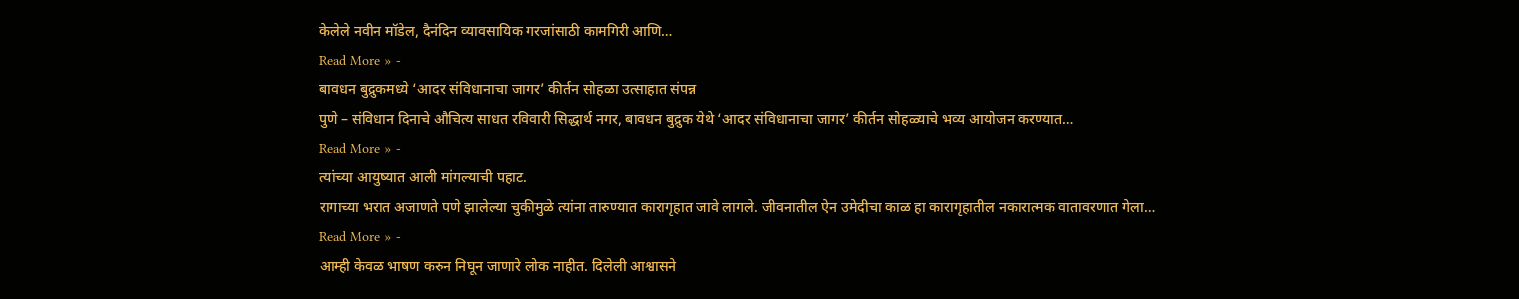केलेले नवीन मॉडेल, दैनंदिन व्यावसायिक गरजांसाठी कामगिरी आणि…
Read More » -
बावधन बुद्रुकमध्ये ‘आदर संविधानाचा जागर’ कीर्तन सोहळा उत्साहात संपन्न
पुणे – संविधान दिनाचे औचित्य साधत रविवारी सिद्धार्थ नगर, बावधन बुद्रुक येथे ‘आदर संविधानाचा जागर’ कीर्तन सोहळ्याचे भव्य आयोजन करण्यात…
Read More » -
त्यांच्या आयुष्यात आली मांगल्याची पहाट.
रागाच्या भरात अजाणते पणे झालेल्या चुकीमुळे त्यांना तारुण्यात कारागृहात जावे लागले. जीवनातील ऐन उमेदीचा काळ हा कारागृहातील नकारात्मक वातावरणात गेला…
Read More » -
आम्ही केवळ भाषण करुन निघून जाणारे लोक नाहीत. दिलेली आश्वासने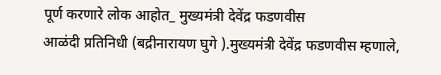पूर्ण करणारे लोक आहोत_ मुख्यमंत्री देवेंद्र फडणवीस
आळंदी प्रतिनिधी (बद्रीनारायण घुगे ).मुख्यमंत्री देवेंद्र फडणवीस म्हणाले,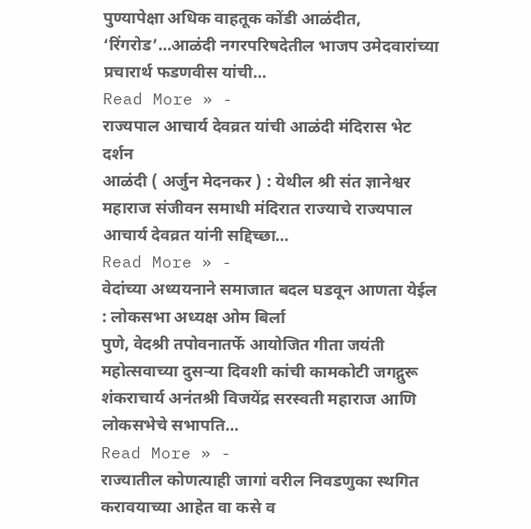पुण्यापेक्षा अधिक वाहतूक कोंडी आळंदीत, ‘रिंगरोड’…आळंदी नगरपरिषदेतील भाजप उमेदवारांच्या प्रचारार्थ फडणवीस यांची…
Read More » -
राज्यपाल आचार्य देवव्रत यांची आळंदी मंदिरास भेट दर्शन
आळंदी ( अर्जुन मेदनकर ) : येथील श्री संत ज्ञानेश्वर महाराज संजीवन समाधी मंदिरात राज्याचे राज्यपाल आचार्य देवव्रत यांनी सद्दिच्छा…
Read More » -
वेदांच्या अध्ययनाने समाजात बदल घडवून आणता येईल : लोकसभा अध्यक्ष ओम बिर्ला
पुणे, वेदश्री तपोवनातर्फे आयोजित गीता जयंती महोत्सवाच्या दुसऱ्या दिवशी कांची कामकोटी जगद्गुरू शंकराचार्य अनंतश्री विजयेंद्र सरस्वती महाराज आणि लोकसभेचे सभापति…
Read More » -
राज्यातील कोणत्याही जागां वरील निवडणुका स्थगित करावयाच्या आहेत वा कसे व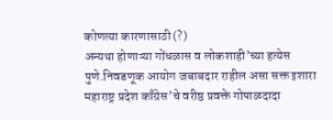कोणत्या कारणासाठी(?)
अन्यथा होणाऱ्या गोंधळास व लोकशाही’च्या हत्येस पुणे.निवडणूक आयोग जबाबदार राहील असा सक्त इशारा महाराष्ट्र प्रदेश काँग्रेस’चे वरीष्ठ प्रवक्ते गोपाळदादा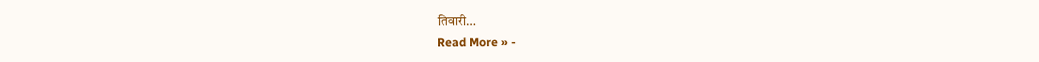तिवारी…
Read More » -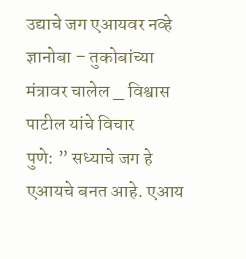उद्याचे जग एआयवर नव्हे ज्ञानोबा – तुकोबांच्या मंत्रावर चालेल _ विश्वास पाटील यांचे विचार
पुणे: ” सध्याचे जग हे एआयचे बनत आहे. एआय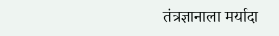तंत्रज्ञानाला मर्यादा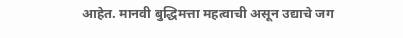आहेत. मानवी बुद्धिमत्ता महत्वाची असून उद्याचे जग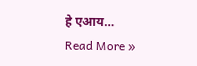हे एआय…
Read More »